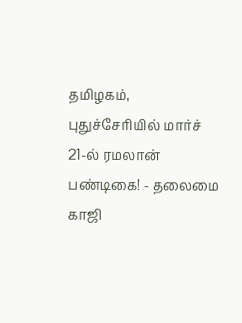தமிழகம், புதுச்சேரியில் மார்ச் 21-ல் ரமலான் பண்டிகை! - தலைமை காஜி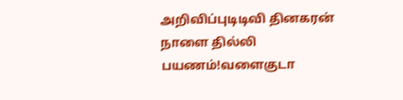அறிவிப்புடிடிவி தினகரன் நாளை தில்லி பயணம்!வளைகுடா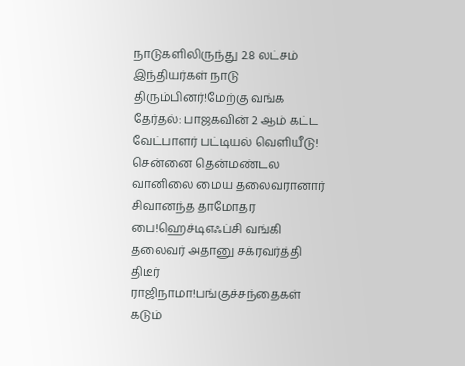நாடுகளிலிருந்து 2.8 லட்சம் இந்தியர்கள் நாடு திரும்பினர்!மேற்கு வங்க தேர்தல்: பாஜகவின் 2 ஆம் கட்ட வேட்பாளர் பட்டியல் வெளியீடு! சென்னை தென்மண்டல வானிலை மைய தலைவரானார் சிவானந்த தாமோதர பை!ஹெச்டிஎஃப்சி வங்கி தலைவர் அதானு சக்ரவர்த்தி திடீர் ராஜிநாமா!பங்குச்சந்தைகள் கடும்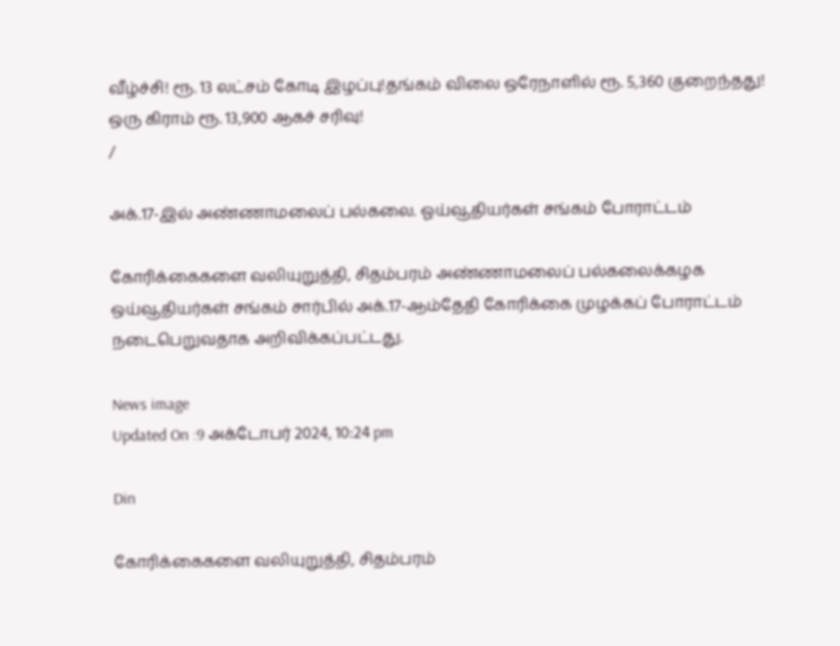வீழ்ச்சி! ரூ. 13 லட்சம் கோடி இழப்பு!தங்கம் விலை ஒரேநாளில் ரூ. 5,360 குறைந்தது! ஒரு கிராம் ரூ. 13,900 ஆகச் சரிவு!
/

அக்.17-இல் அண்ணாமலைப் பல்கலை. ஓய்வூதியர்கள் சங்கம் போராட்டம்

கோரிக்கைகளை வலியுறுத்தி, சிதம்பரம் அண்ணாமலைப் பல்கலைக்கழக ஒய்வூதியர்கள் சங்கம் சார்பில் அக்.17-ஆம்தேதி கோரிக்கை முழக்கப் போராட்டம் நடைபெறுவதாக அறிவிக்கப்பட்டது.

News image
Updated On :9 அக்டோபர் 2024, 10:24 pm

Din

கோரிக்கைகளை வலியுறுத்தி, சிதம்பரம்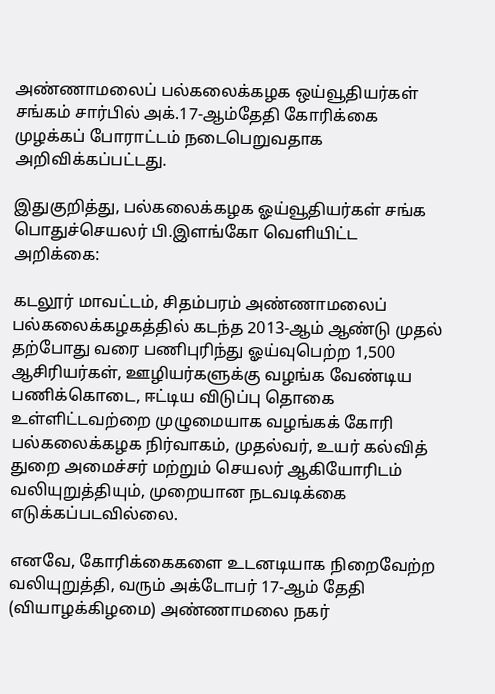அண்ணாமலைப் பல்கலைக்கழக ஒய்வூதியர்கள் சங்கம் சார்பில் அக்.17-ஆம்தேதி கோரிக்கை முழக்கப் போராட்டம் நடைபெறுவதாக அறிவிக்கப்பட்டது.

இதுகுறித்து, பல்கலைக்கழக ஓய்வூதியர்கள் சங்க பொதுச்செயலர் பி.இளங்கோ வெளியிட்ட அறிக்கை:

கடலூர் மாவட்டம், சிதம்பரம் அண்ணாமலைப் பல்கலைக்கழகத்தில் கடந்த 2013-ஆம் ஆண்டு முதல் தற்போது வரை பணிபுரிந்து ஓய்வுபெற்ற 1,500 ஆசிரியர்கள், ஊழியர்களுக்கு வழங்க வேண்டிய பணிக்கொடை, ஈட்டிய விடுப்பு தொகை உள்ளிட்டவற்றை முழுமையாக வழங்கக் கோரி பல்கலைக்கழக நிர்வாகம், முதல்வர், உயர் கல்வித் துறை அமைச்சர் மற்றும் செயலர் ஆகியோரிடம் வலியுறுத்தியும், முறையான நடவடிக்கை எடுக்கப்படவில்லை.

எனவே, கோரிக்கைகளை உடனடியாக நிறைவேற்ற வலியுறுத்தி, வரும் அக்டோபர் 17-ஆம் தேதி (வியாழக்கிழமை) அண்ணாமலை நகர்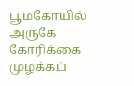பூமகோயில் அருகே கோரிக்கை முழக்கப்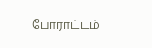போராட்டம்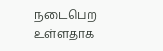நடைபெற உள்ளதாக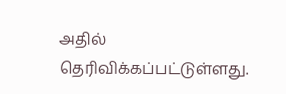அதில் தெரிவிக்கப்பட்டுள்ளது.